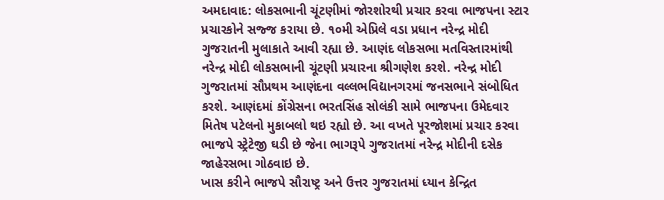અમદાવાદ: લોકસભાની ચૂંટણીમાં જોરશોરથી પ્રચાર કરવા ભાજપના સ્ટાર પ્રચારકોને સજ્જ કરાયા છે. ૧૦મી એપ્રિલે વડા પ્રધાન નરેન્દ્ર મોદી ગુજરાતની મુલાકાતે આવી રહ્યા છે. આણંદ લોકસભા મતવિસ્તારમાંથી નરેન્દ્ર મોદી લોકસભાની ચૂંટણી પ્રચારના શ્રીગણેશ કરશે. નરેન્દ્ર મોદી ગુજરાતમાં સૌપ્રથમ આણંદના વલ્લભવિદ્યાનગરમાં જનસભાને સંબોધિત કરશે. આણંદમાં કોંગ્રેસના ભરતસિંહ સોલંકી સામે ભાજપના ઉમેદવાર મિતેષ પટેલનો મુકાબલો થઇ રહ્યો છે. આ વખતે પૂરજોશમાં પ્રચાર કરવા ભાજપે સ્ટ્રેટેજી ઘડી છે જેના ભાગરૂપે ગુજરાતમાં નરેન્દ્ર મોદીની દસેક જાહેરસભા ગોઠવાઇ છે.
ખાસ કરીને ભાજપે સૌરાષ્ટ્ર અને ઉત્તર ગુજરાતમાં ધ્યાન કેન્દ્રિત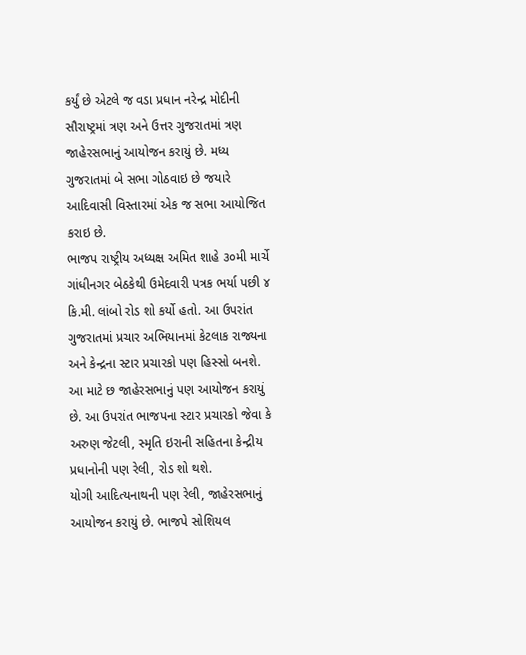કર્યું છે એટલે જ વડા પ્રધાન નરેન્દ્ર મોદીની સૌરાષ્ટ્રમાં ત્રણ અને ઉત્તર ગુજરાતમાં ત્રણ જાહેરસભાનું આયોજન કરાયું છે. મધ્ય ગુજરાતમાં બે સભા ગોઠવાઇ છે જયારે આદિવાસી વિસ્તારમાં એક જ સભા આયોજિત કરાઇ છે.
ભાજપ રાષ્ટ્રીય અધ્યક્ષ અમિત શાહે ૩૦મી માર્ચે ગાંધીનગર બેઠકેથી ઉમેદવારી પત્રક ભર્યા પછી ૪ કિ.મી. લાંબો રોડ શો કર્યો હતો. આ ઉપરાંત ગુજરાતમાં પ્રચાર અભિયાનમાં કેટલાક રાજ્યના અને કેન્દ્રના સ્ટાર પ્રચારકો પણ હિસ્સો બનશે. આ માટે છ જાહેરસભાનું પણ આયોજન કરાયું છે. આ ઉપરાંત ભાજપના સ્ટાર પ્રચારકો જેવા કે અરુણ જેટલી, સ્મૃતિ ઇરાની સહિતના કેન્દ્રીય પ્રધાનોની પણ રેલી, રોડ શો થશે.
યોગી આદિત્યનાથની પણ રેલી, જાહેરસભાનું આયોજન કરાયું છે. ભાજપે સોશિયલ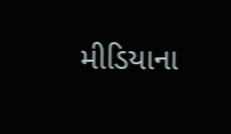મીડિયાના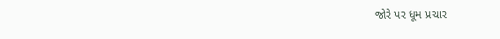જોરે પર ધૂમ પ્રચાર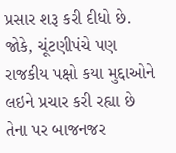પ્રસાર શરૂ કરી દીધો છે. જોકે, ચૂંટણીપંચે પણ રાજકીય પક્ષો કયા મુદ્દાઓને લઇને પ્રચાર કરી રહ્યા છે તેના પર બાજનજર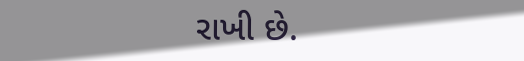રાખી છે.